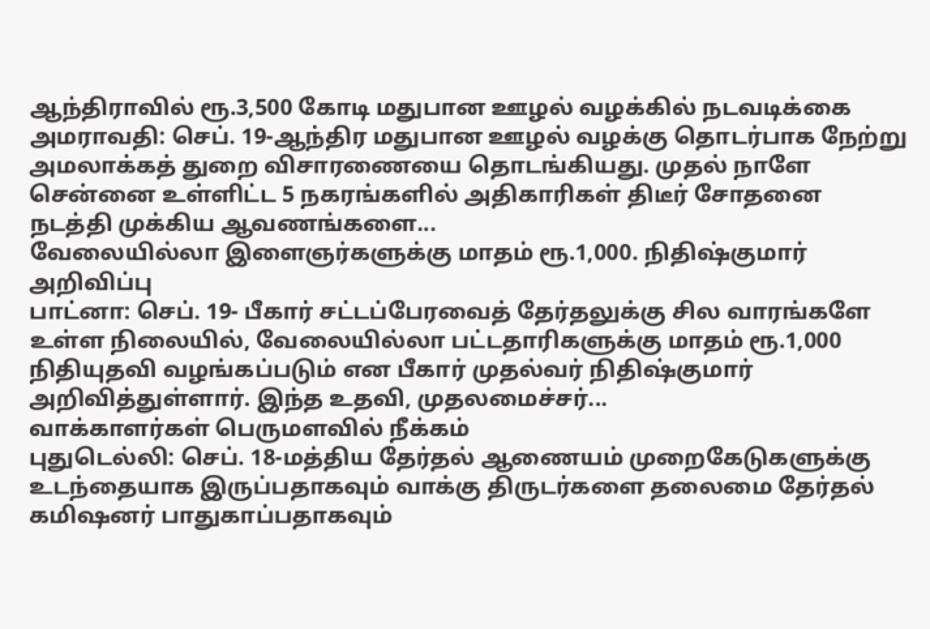ஆந்திராவில் ரூ.3,500 கோடி மதுபான ஊழல் வழக்கில் நடவடிக்கை
அமராவதி: செப். 19-ஆந்திர மதுபான ஊழல் வழக்கு தொடர்பாக நேற்று அமலாக்கத் துறை விசாரணையை தொடங்கியது. முதல் நாளே சென்னை உள்ளிட்ட 5 நகரங்களில் அதிகாரிகள் திடீர் சோதனை நடத்தி முக்கிய ஆவணங்களை...
வேலையில்லா இளைஞர்களுக்கு மாதம் ரூ.1,000. நிதிஷ்குமார் அறிவிப்பு
பாட்னா: செப். 19- பீகார் சட்டப்பேரவைத் தேர்தலுக்கு சில வாரங்களே உள்ள நிலையில், வேலையில்லா பட்டதாரிகளுக்கு மாதம் ரூ.1,000 நிதியுதவி வழங்கப்படும் என பீகார் முதல்வர் நிதிஷ்குமார் அறிவித்துள்ளார். இந்த உதவி, முதலமைச்சர்...
வாக்காளர்கள் பெருமளவில் நீக்கம்
புதுடெல்லி: செப். 18-மத்திய தேர்தல் ஆணையம் முறைகேடுகளுக்கு உடந்தையாக இருப்பதாகவும் வாக்கு திருடர்களை தலைமை தேர்தல் கமிஷனர் பாதுகாப்பதாகவும்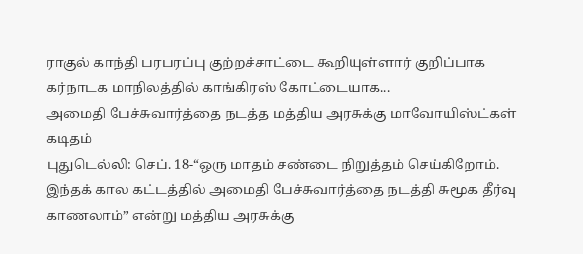ராகுல் காந்தி பரபரப்பு குற்றச்சாட்டை கூறியுள்ளார் குறிப்பாக கர்நாடக மாநிலத்தில் காங்கிரஸ் கோட்டையாக...
அமைதி பேச்சுவார்த்தை நடத்த மத்திய அரசுக்கு மாவோயிஸ்ட்கள் கடிதம்
புதுடெல்லி: செப். 18-“ஒரு மாதம் சண்டை நிறுத்தம் செய்கிறோம். இந்தக் கால கட்டத்தில் அமைதி பேச்சுவார்த்தை நடத்தி சுமூக தீர்வு காணலாம்” என்று மத்திய அரசுக்கு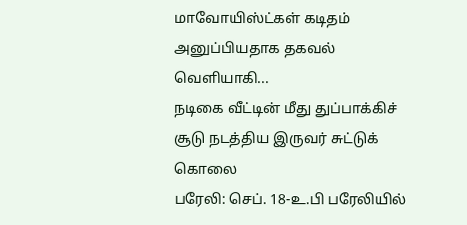மாவோயிஸ்ட்கள் கடிதம் அனுப்பியதாக தகவல் வெளியாகி...
நடிகை வீட்டின் மீது துப்பாக்கிச் சூடு நடத்திய இருவர் சுட்டுக் கொலை
பரேலி: செப். 18-உ.பி பரேலியில்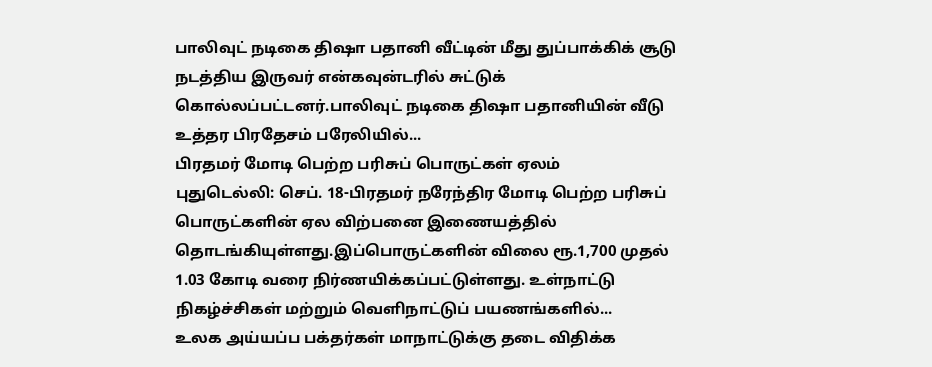பாலிவுட் நடிகை திஷா பதானி வீட்டின் மீது துப்பாக்கிக் சூடு நடத்திய இருவர் என்கவுன்டரில் சுட்டுக் கொல்லப்பட்டனர்.பாலிவுட் நடிகை திஷா பதானியின் வீடு உத்தர பிரதேசம் பரேலியில்...
பிரதமர் மோடி பெற்ற பரிசுப் பொருட்கள் ஏலம்
புதுடெல்லி: செப். 18-பிரதமர் நரேந்திர மோடி பெற்ற பரிசுப் பொருட்களின் ஏல விற்பனை இணையத்தில் தொடங்கியுள்ளது.இப்பொருட்களின் விலை ரூ.1,700 முதல் 1.03 கோடி வரை நிர்ணயிக்கப்பட்டுள்ளது. உள்நாட்டு நிகழ்ச்சிகள் மற்றும் வெளிநாட்டுப் பயணங்களில்...
உலக அய்யப்ப பக்தர்கள் மாநாட்டுக்கு தடை விதிக்க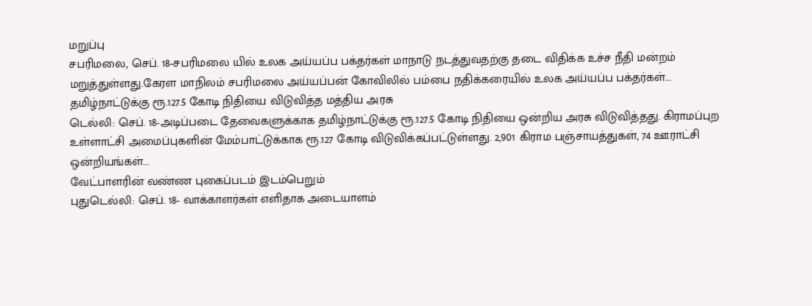மறுப்பு
சபரிமலை, செப். 18-சபரிமலை யில் உலக அய்யப்ப பக்தர்கள் மாநாடு நடத்துவதற்கு தடை விதிக்க உச்ச நீதி மன்றம் மறுத்துள்ளது.கேரள மாநிலம் சபரிமலை அய்யப்பன் கோவிலில் பம்பை நதிக்கரையில் உலக அய்யப்ப பக்தர்கள்...
தமிழ்நாட்டுக்கு ரூ.127.5 கோடி நிதியை விடுவித்த மத்திய அரசு
டெல்லி: செப். 18-அடிப்படை தேவைகளுக்காக தமிழ்நாட்டுக்கு ரூ.127.5 கோடி நிதியை ஒன்றிய அரசு விடுவித்தது. கிராமப்புற உள்ளாட்சி அமைப்புகளின் மேம்பாட்டுக்காக ரூ.127 கோடி விடுவிக்கப்பட்டுள்ளது. 2,901 கிராம பஞ்சாயத்துகள், 74 ஊராட்சி ஒன்றியங்கள்...
வேட்பாளரின் வண்ண புகைப்படம் இடம்பெறும்
புதுடெல்லி: செப். 18- வாக்காளர்கள் எளிதாக அடையாளம்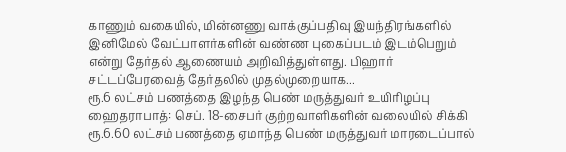காணும் வகையில், மின்னணு வாக்குப்பதிவு இயந்திரங்களில் இனிமேல் வேட்பாளர்களின் வண்ண புகைப்படம் இடம்பெறும் என்று தேர்தல் ஆணையம் அறிவித்துள்ளது. பிஹார் சட்டப்பேரவைத் தேர்தலில் முதல்முறையாக...
ரூ.6 லட்சம் பணத்தை இழந்த பெண் மருத்துவர் உயிரிழப்பு
ஹைதராபாத்: செப். 18-சைபர் குற்றவாளிகளின் வலையில் சிக்கி ரூ.6.60 லட்சம் பணத்தை ஏமாந்த பெண் மருத்துவர் மாரடைப்பால்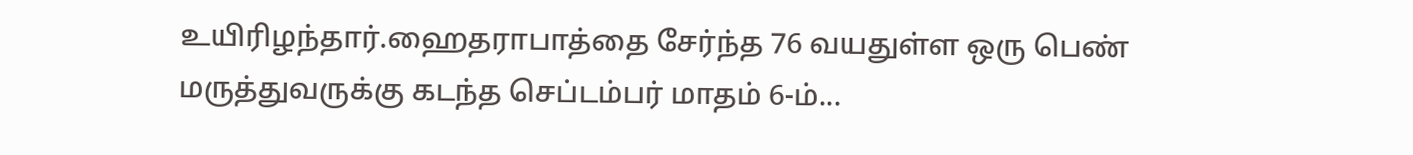உயிரிழந்தார்.ஹைதராபாத்தை சேர்ந்த 76 வயதுள்ள ஒரு பெண் மருத்துவருக்கு கடந்த செப்டம்பர் மாதம் 6-ம்...